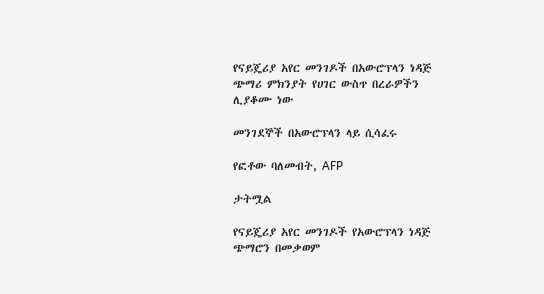የናይጄሪያ አየር መንገዶች በአውሮፕላን ነዳጅ ጭማሪ ምክንያት የሀገር ውስጥ በረራዎችን ሊያቆሙ ነው

መንገደኞች በአውሮፕላን ላይ ሲሳፈሩ

የፎቶው ባለመብት, AFP

ታትሟል

የናይጄሪያ አየር መንገዶች የአውሮፕላን ነዳጅ ጭማሮን በመቃወም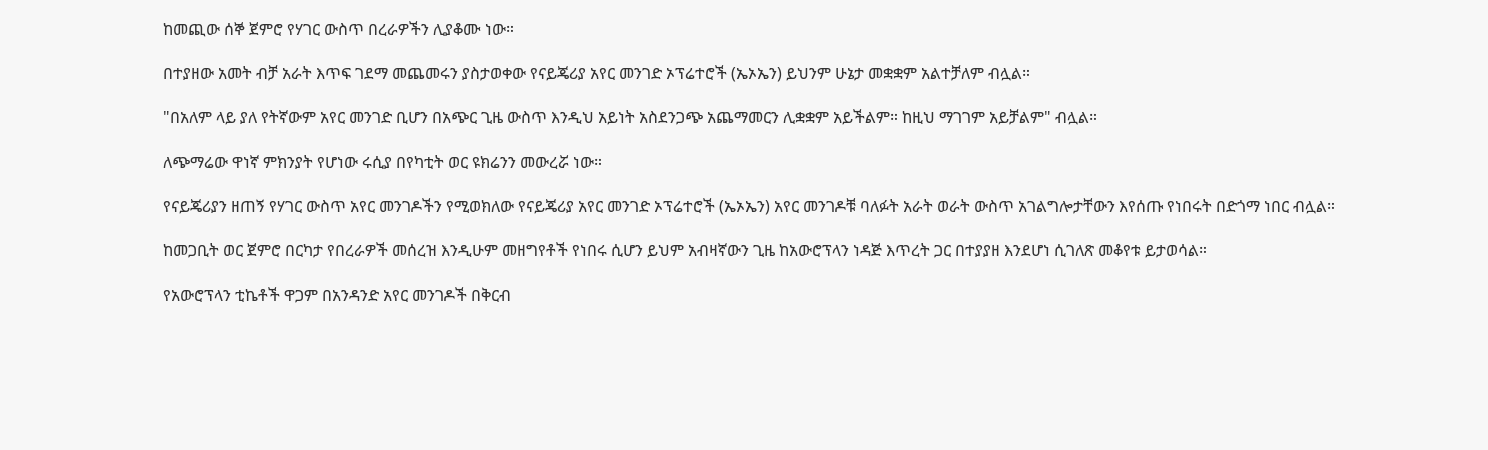ከመጪው ሰኞ ጀምሮ የሃገር ውስጥ በረራዎችን ሊያቆሙ ነው።

በተያዘው አመት ብቻ አራት እጥፍ ገደማ መጨመሩን ያስታወቀው የናይጄሪያ አየር መንገድ ኦፕሬተሮች (ኤኦኤን) ይህንም ሁኔታ መቋቋም አልተቻለም ብሏል።

"በአለም ላይ ያለ የትኛውም አየር መንገድ ቢሆን በአጭር ጊዜ ውስጥ እንዲህ አይነት አስደንጋጭ አጨማመርን ሊቋቋም አይችልም። ከዚህ ማገገም አይቻልም" ብሏል።

ለጭማሬው ዋነኛ ምክንያት የሆነው ሩሲያ በየካቲት ወር ዩክሬንን መውረሯ ነው።

የናይጄሪያን ዘጠኝ የሃገር ውስጥ አየር መንገዶችን የሚወክለው የናይጄሪያ አየር መንገድ ኦፕሬተሮች (ኤኦኤን) አየር መንገዶቹ ባለፉት አራት ወራት ውስጥ አገልግሎታቸውን እየሰጡ የነበሩት በድጎማ ነበር ብሏል።

ከመጋቢት ወር ጀምሮ በርካታ የበረራዎች መሰረዝ እንዲሁም መዘግየቶች የነበሩ ሲሆን ይህም አብዛኛውን ጊዜ ከአውሮፕላን ነዳጅ እጥረት ጋር በተያያዘ እንደሆነ ሲገለጽ መቆየቱ ይታወሳል።

የአውሮፕላን ቲኬቶች ዋጋም በአንዳንድ አየር መንገዶች በቅርብ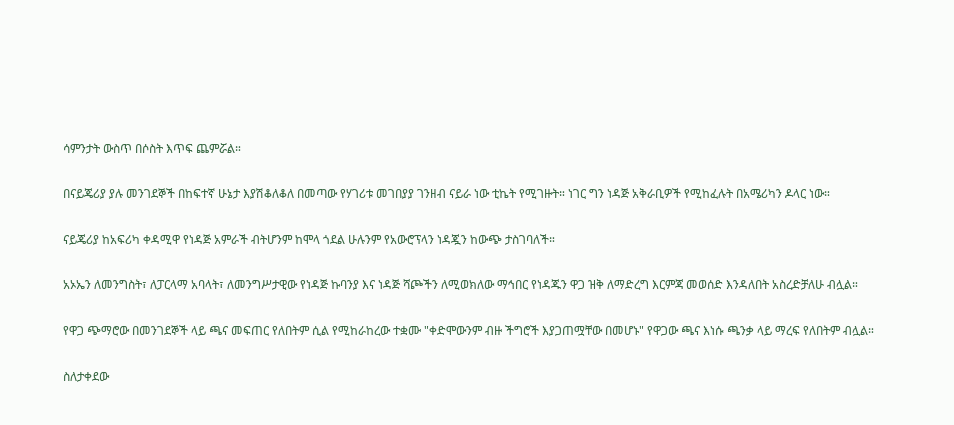ሳምንታት ውስጥ በሶስት እጥፍ ጨምሯል።

በናይጄሪያ ያሉ መንገደኞች በከፍተኛ ሁኔታ እያሽቆለቆለ በመጣው የሃገሪቱ መገበያያ ገንዘብ ናይራ ነው ቲኬት የሚገዙት። ነገር ግን ነዳጅ አቅራቢዎች የሚከፈሉት በአሜሪካን ዶላር ነው።

ናይጄሪያ ከአፍሪካ ቀዳሚዋ የነዳጅ አምራች ብትሆንም ከሞላ ጎደል ሁሉንም የአውሮፕላን ነዳጇን ከውጭ ታስገባለች።

አኦኤን ለመንግስት፣ ለፓርላማ አባላት፣ ለመንግሥታዊው የነዳጅ ኩባንያ እና ነዳጅ ሻጮችን ለሚወክለው ማኅበር የነዳጁን ዋጋ ዝቅ ለማድረግ እርምጃ መወሰድ እንዳለበት አስረድቻለሁ ብሏል።

የዋጋ ጭማሮው በመንገደኞች ላይ ጫና መፍጠር የለበትም ሲል የሚከራከረው ተቋሙ "ቀድሞውንም ብዙ ችግሮች እያጋጠሟቸው በመሆኑ" የዋጋው ጫና እነሱ ጫንቃ ላይ ማረፍ የለበትም ብሏል።

ስለታቀደው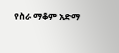የስራ ማቆም አድማ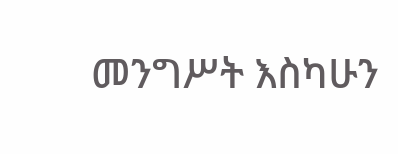መንግሥት እስካሁን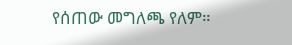የሰጠው መግለጫ የለም።